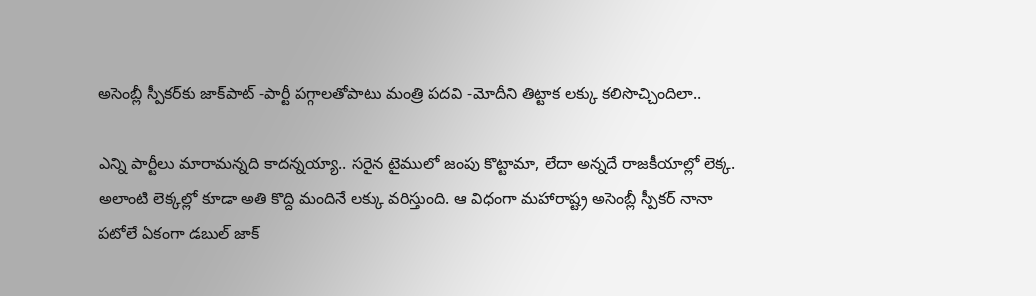అసెంబ్లీ స్పీకర్‌‌కు జాక్‌పాట్ -పార్టీ పగ్గాలతోపాటు మంత్రి పదవి -మోదీని తిట్టాక లక్కు కలిసొచ్చిందిలా..

ఎన్ని పార్టీలు మారామన్నది కాదన్నయ్యా.. సరైన టైములో జంపు కొట్టామా, లేదా అన్నదే రాజకీయాల్లో లెక్క. అలాంటి లెక్కల్లో కూడా అతి కొద్ది మందినే లక్కు వరిస్తుంది. ఆ విధంగా మహారాష్ట్ర అసెంబ్లీ స్పీకర్ నానా పటోలే ఏకంగా డబుల్ జాక్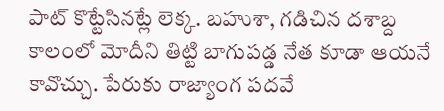పాట్ కొట్టేసినట్లే లెక్క. బహుశా, గడిచిన దశాబ్ద కాలంలో మోదీని తిట్టి బాగుపడ్డ నేత కూడా ఆయనే కావొచ్చు. పేరుకు రాజ్యాంగ పదవే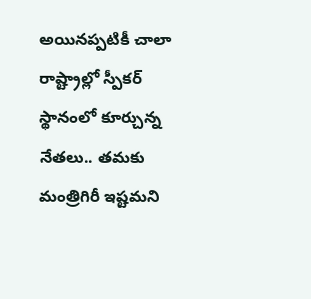అయినప్పటికీ చాలా రాష్ట్రాల్లో స్పీకర్ స్థానంలో కూర్చున్న నేతలు.. తమకు మంత్రిగిరీ ఇష్టమని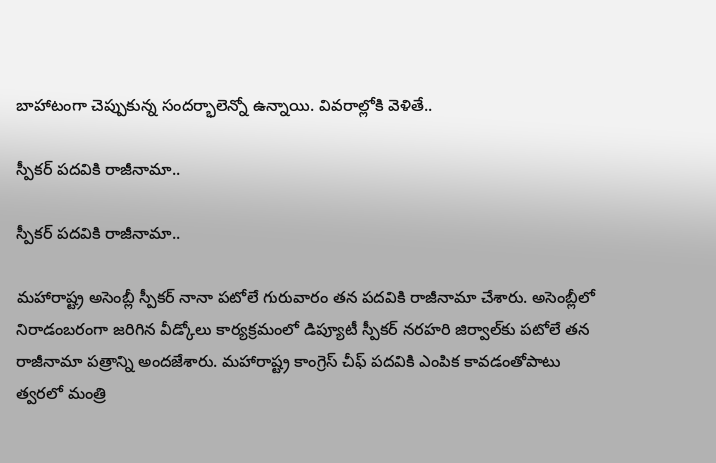బాహాటంగా చెప్పుకున్న సందర్భాలెన్నో ఉన్నాయి. వివరాల్లోకి వెళితే..

స్పీకర్ పదవికి రాజీనామా..

స్పీకర్ పదవికి రాజీనామా..

మహారాష్ట్ర అసెంబ్లీ స్పీకర్‌ నానా పటోలే గురువారం తన పదవికి రాజీనామా చేశారు. అసెంబ్లీలో నిరాడంబరంగా జరిగిన వీడ్కోలు కార్యక్రమంలో డిప్యూటీ స్పీకర్ నరహరి జిర్వాల్‌కు పటోలే తన రాజీనామా పత్రాన్ని అందజేశారు. మహారాష్ట్ర కాంగ్రెస్ చీఫ్ పదవికి ఎంపిక కావడంతోపాటు త్వరలో మంత్రి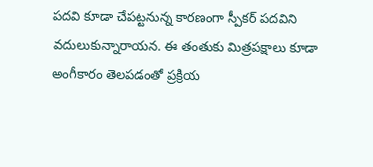పదవి కూడా చేపట్టనున్న కారణంగా స్పీకర్ పదవిని వదులుకున్నారాయన. ఈ తంతుకు మిత్రపక్షాలు కూడా అంగీకారం తెలపడంతో ప్రక్రియ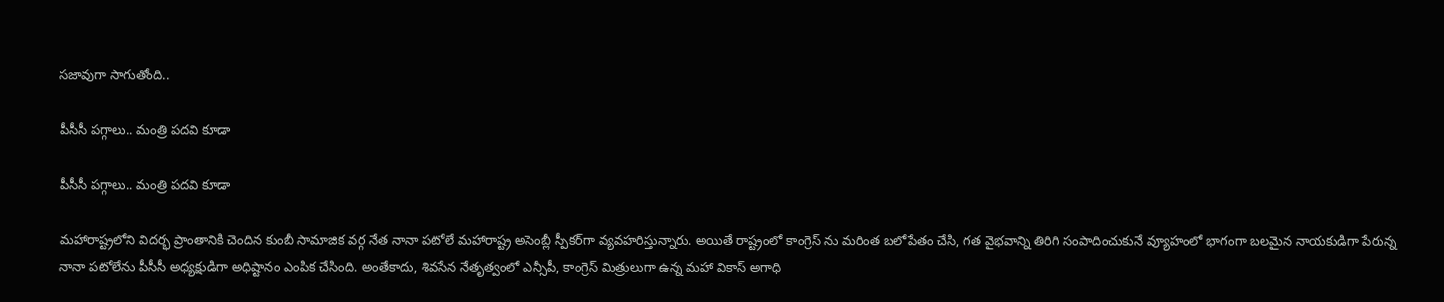సజావుగా సాగుతోంది..

పీసీసీ పగ్గాలు.. మంత్రి పదవి కూడా

పీసీసీ పగ్గాలు.. మంత్రి పదవి కూడా

మహారాష్ట్రలోని విదర్భ ప్రాంతానికి చెందిన కుంబీ సామాజిక వర్గ నేత నానా పటోలే మహారాష్ట్ర అసెంబ్లీ స్పీకర్‌గా వ్యవహరిస్తున్నారు. అయితే రాష్ట్రంలో కాంగ్రెస్ ను మరింత బలోపేతం చేసి, గత వైభవాన్ని తిరిగి సంపాదించుకునే వ్యూహంలో భాగంగా బలమైన నాయకుడిగా పేరున్న నానా పటోలేను పీసీసీ అధ్యక్షుడిగా అధిష్టానం ఎంపిక చేసింది. అంతేకాదు, శివసేన నేతృత్వంలో ఎన్సీపీ, కాంగ్రెస్ మిత్రులుగా ఉన్న మహా వికాస్ అగాధి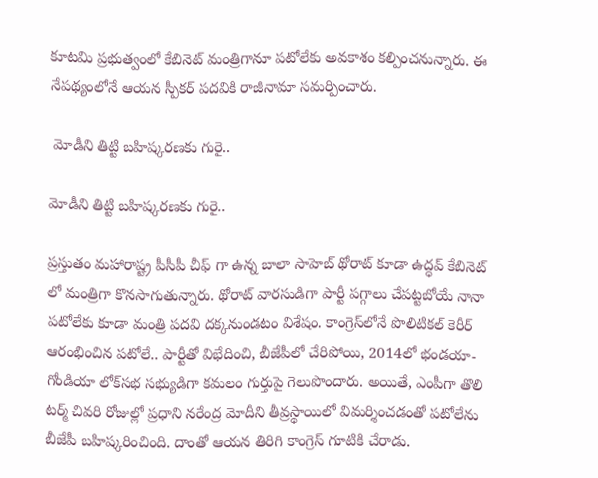కూటమి ప్రభుత్వంలో కేబినెట్ మంత్రిగానూ పటోలేకు అవకాశం కల్పించనున్నారు. ఈ నేపథ్యంలోనే ఆయన స్పీకర్‌ పదవికి రాజీనామా సమర్పించారు.

 మోడీని తిట్టి బహిష్కరణకు గురై..

మోడీని తిట్టి బహిష్కరణకు గురై..

ప్రస్తుతం మహారాష్ట్ర పీసీపీ చీఫ్ గా ఉన్న బాలా సాహెబ్ థోరాట్ కూడా ఉద్ధవ్ కేబినెట్ లో మంత్రిగా కొనసాగుతున్నారు. థోరాట్ వారసుడిగా పార్టీ పగ్గాలు చేపట్టబోయే నానా పటోలేకు కూడా మంత్రి పదవి దక్కనుండటం విశేషం. కాంగ్రెస్‌లోనే పొలిటికల్ కెరీర్ ఆరంభించిన పటోలే.. పార్టీతో విభేదించి, బీజేపీలో చేరిపోయి, 2014లో భండయా-గోండియా లోక్‌సభ సభ్యుడిగా కమలం గుర్తుపై గెలుపొందారు. అయితే, ఎంపీగా తొలి టర్మ్ చివరి రోజుల్లో ప్రధాని నరేంద్ర మోదీని తీవ్రస్థాయిలో విమర్శించడంతో పటోలేను బీజేపీ బహిష్కరించింది. దాంతో ఆయన తిరిగి కాంగ్రెస్‌ గూటికి చేరాడు.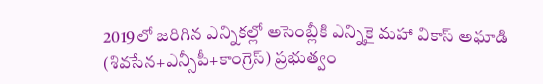2019లో జరిగిన ఎన్నికల్లో అసెంబ్లీకి ఎన్నికై మహా వికాస్‌ అఘాడి (శివసేన+ఎన్సీపీ+కాంగ్రెస్) ప్రభుత్వం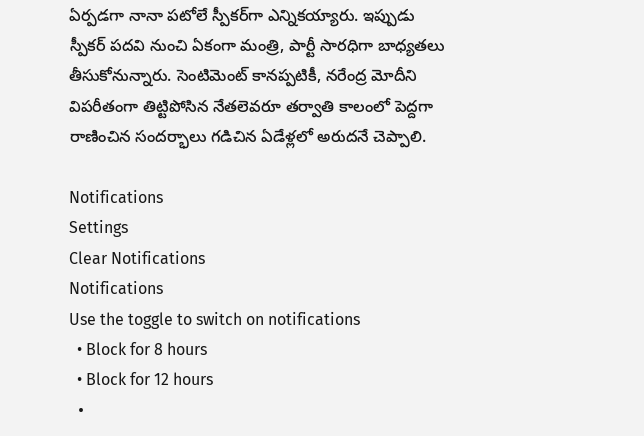ఏర్పడగా నానా పటోలే స్పీకర్‌గా ఎన్నికయ్యారు. ఇప్పుడు స్పీకర్ పదవి నుంచి ఏకంగా మంత్రి, పార్టీ సారధిగా బాధ్యతలు తీసుకోనున్నారు. సెంటిమెంట్ కానప్పటికీ, నరేంద్ర మోదీని విపరీతంగా తిట్టిపోసిన నేతలెవరూ తర్వాతి కాలంలో పెద్దగా రాణించిన సందర్భాలు గడిచిన ఏడేళ్లలో అరుదనే చెప్పాలి.

Notifications
Settings
Clear Notifications
Notifications
Use the toggle to switch on notifications
  • Block for 8 hours
  • Block for 12 hours
  •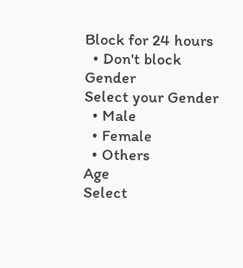Block for 24 hours
  • Don't block
Gender
Select your Gender
  • Male
  • Female
  • Others
Age
Select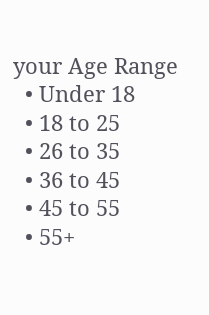your Age Range
  • Under 18
  • 18 to 25
  • 26 to 35
  • 36 to 45
  • 45 to 55
  • 55+